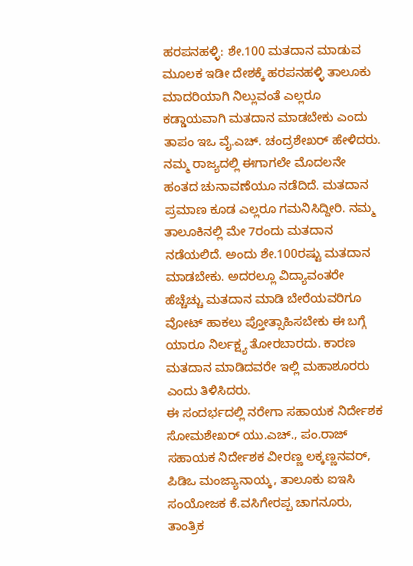ಹರಪನಹಳ್ಳಿ: ಶೇ.100 ಮತದಾನ ಮಾಡುವ ಮೂಲಕ ಇಡೀ ದೇಶಕ್ಕೆ ಹರಪನಹಳ್ಳಿ ತಾಲೂಕು ಮಾದರಿಯಾಗಿ ನಿಲ್ಲುವಂತೆ ಎಲ್ಲರೂ ಕಡ್ಡಾಯವಾಗಿ ಮತದಾನ ಮಾಡಬೇಕು ಎಂದು ತಾಪಂ ಇಒ ವೈ.ಎಚ್. ಚಂದ್ರಶೇಖರ್ ಹೇಳಿದರು.
ನಮ್ಮ ರಾಜ್ಯದಲ್ಲಿ ಈಗಾಗಲೇ ಮೊದಲನೇ ಹಂತದ ಚುನಾವಣೆಯೂ ನಡೆದಿದೆ. ಮತದಾನ ಪ್ರಮಾಣ ಕೂಡ ಎಲ್ಲರೂ ಗಮನಿಸಿದ್ದೀರಿ. ನಮ್ಮ ತಾಲೂಕಿನಲ್ಲಿ ಮೇ 7ರಂದು ಮತದಾನ ನಡೆಯಲಿದೆ. ಅಂದು ಶೇ.100ರಷ್ಟು ಮತದಾನ ಮಾಡಬೇಕು. ಅದರಲ್ಲೂ ವಿದ್ಯಾವಂತರೇ ಹೆಚ್ಚೆಚ್ಚು ಮತದಾನ ಮಾಡಿ ಬೇರೆಯವರಿಗೂ ವೋಟ್ ಹಾಕಲು ಪ್ತೋತ್ಸಾಹಿಸಬೇಕು ಈ ಬಗ್ಗೆ ಯಾರೂ ನಿರ್ಲಕ್ಷ್ಯ ತೋರಬಾರದು. ಕಾರಣ ಮತದಾನ ಮಾಡಿದವರೇ ಇಲ್ಲಿ ಮಹಾಶೂರರು ಎಂದು ತಿಳಿಸಿದರು.
ಈ ಸಂದರ್ಭದಲ್ಲಿ ನರೇಗಾ ಸಹಾಯಕ ನಿರ್ದೇಶಕ ಸೋಮಶೇಖರ್ ಯು.ಎಚ್., ಪಂ.ರಾಜ್ ಸಹಾಯಕ ನಿರ್ದೇಶಕ ವೀರಣ್ಣ ಲಕ್ಕಣ್ಣನವರ್, ಪಿಡಿಒ ಮಂಜ್ಯಾನಾಯ್ಕ, ತಾಲೂಕು ಐಇಸಿ ಸಂಯೋಜಕ ಕೆ.ವಸಿಗೇರಪ್ಪ ಚಾಗನೂರು, ತಾಂತ್ರಿಕ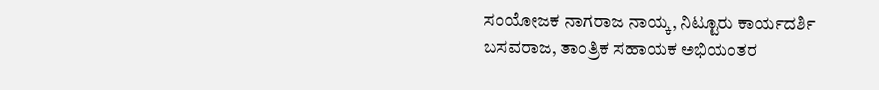ಸಂಯೋಜಕ ನಾಗರಾಜ ನಾಯ್ಕ, ನಿಟ್ಟೂರು ಕಾರ್ಯದರ್ಶಿ ಬಸವರಾಜ, ತಾಂತ್ರಿಕ ಸಹಾಯಕ ಅಭಿಯಂತರ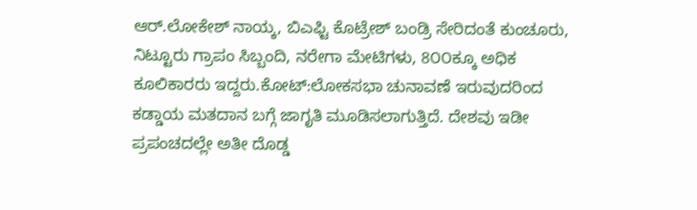ಆರ್.ಲೋಕೇಶ್ ನಾಯ್ಕ, ಬಿಎಫ್ಟಿ ಕೊಟ್ರೇಶ್ ಬಂಡ್ರಿ ಸೇರಿದಂತೆ ಕುಂಚೂರು, ನಿಟ್ಟೂರು ಗ್ರಾಪಂ ಸಿಬ್ಬಂದಿ, ನರೇಗಾ ಮೇಟಿಗಳು, 8೦೦ಕ್ಕೂ ಅಧಿಕ ಕೂಲಿಕಾರರು ಇದ್ದರು.ಕೋಟ್:ಲೋಕಸಭಾ ಚುನಾವಣೆ ಇರುವುದರಿಂದ ಕಡ್ಡಾಯ ಮತದಾನ ಬಗ್ಗೆ ಜಾಗೃತಿ ಮೂಡಿಸಲಾಗುತ್ತಿದೆ. ದೇಶವು ಇಡೀ ಪ್ರಪಂಚದಲ್ಲೇ ಅತೀ ದೊಡ್ಡ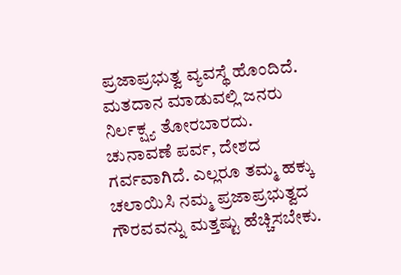ಪ್ರಜಾಪ್ರಭುತ್ವ ವ್ಯವಸ್ಥೆ ಹೊಂದಿದೆ. ಮತದಾನ ಮಾಡುವಲ್ಲಿ ಜನರು ನಿರ್ಲಕ್ಷ್ಯ ತೋರಬಾರದು. ಚುನಾವಣೆ ಪರ್ವ, ದೇಶದ ಗರ್ವವಾಗಿದೆ. ಎಲ್ಲರೂ ತಮ್ಮ ಹಕ್ಕು ಚಲಾಯಿಸಿ ನಮ್ಮ ಪ್ರಜಾಪ್ರಭುತ್ವದ ಗೌರವವನ್ನು ಮತ್ತಷ್ಟು ಹೆಚ್ಚಿಸಬೇಕು.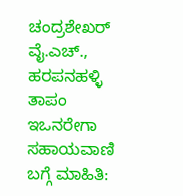ಚಂದ್ರಶೇಖರ್ ವೈ.ಎಚ್., ಹರಪನಹಳ್ಳಿ ತಾಪಂ ಇಒನರೇಗಾ ಸಹಾಯವಾಣಿ ಬಗ್ಗೆ ಮಾಹಿತಿ: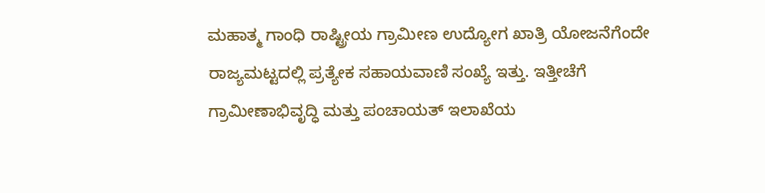ಮಹಾತ್ಮ ಗಾಂಧಿ ರಾಷ್ಟ್ರೀಯ ಗ್ರಾಮೀಣ ಉದ್ಯೋಗ ಖಾತ್ರಿ ಯೋಜನೆಗೆಂದೇ ರಾಜ್ಯಮಟ್ಟದಲ್ಲಿ ಪ್ರತ್ಯೇಕ ಸಹಾಯವಾಣಿ ಸಂಖ್ಯೆ ಇತ್ತು. ಇತ್ತೀಚೆಗೆ ಗ್ರಾಮೀಣಾಭಿವೃದ್ಧಿ ಮತ್ತು ಪಂಚಾಯತ್ ಇಲಾಖೆಯ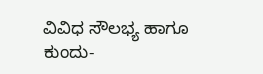ವಿವಿಧ ಸೌಲಭ್ಯ ಹಾಗೂ ಕುಂದು-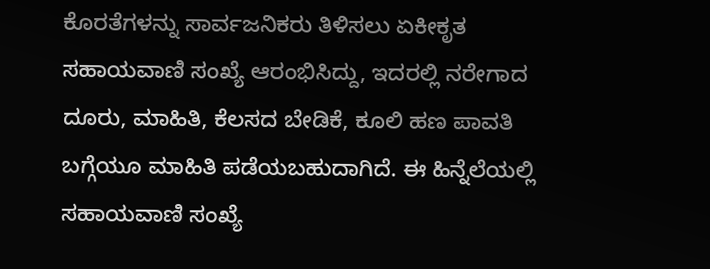ಕೊರತೆಗಳನ್ನು ಸಾರ್ವಜನಿಕರು ತಿಳಿಸಲು ಏಕೀಕೃತ ಸಹಾಯವಾಣಿ ಸಂಖ್ಯೆ ಆರಂಭಿಸಿದ್ದು, ಇದರಲ್ಲಿ ನರೇಗಾದ ದೂರು, ಮಾಹಿತಿ, ಕೆಲಸದ ಬೇಡಿಕೆ, ಕೂಲಿ ಹಣ ಪಾವತಿ ಬಗ್ಗೆಯೂ ಮಾಹಿತಿ ಪಡೆಯಬಹುದಾಗಿದೆ. ಈ ಹಿನ್ನೆಲೆಯಲ್ಲಿ ಸಹಾಯವಾಣಿ ಸಂಖ್ಯೆ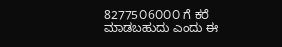82775೦6೦೦೦ ಗೆ ಕರೆ ಮಾಡಬಹುದು ಎಂದು ಈ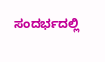ಸಂದರ್ಭದಲ್ಲಿ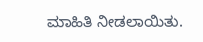ಮಾಹಿತಿ ನೀಡಲಾಯಿತು.